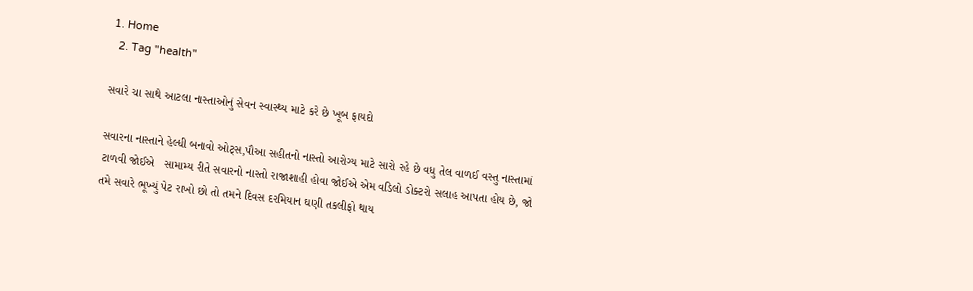1. Home
  2. Tag "health"

સવારે ચા સાથે આટલા નાસ્તાઓનું સેવન સ્વાસ્થ્ય માટે કરે છે ખૂબ ફાયદો

સવારના નાસ્તાને હેલ્ધી બનાવો ઓટ્સ,પૌઆ સહીતનો નાસ્તો આરોગ્ય માટે સારો રહે છે વધુ તેલ વાળઈ વસ્તુ નાસ્તામાં ટાળવી જોઈએ   સામામ્ય રીતે સવારનો નાસ્તો રાજાશાહી હોવા જોઈએ એમ વડિલો ડોક્ટરો સલાહ આપતા હોય છે, જો તમે સવારે ભૂખ્યું પેટ રાખો છો તો તમને દિવસ દરમિયાન ઘણી તકલીફો થાય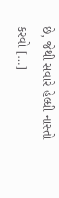છે, જેથી સવારે હેલ્ધી નાસ્તો કરવો […]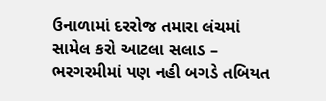ઉનાળામાં દરરોજ તમારા લંચમાં સામેલ કરો આટલા સલાડ – ભરગરમીમાં પણ નહી બગડે તબિયત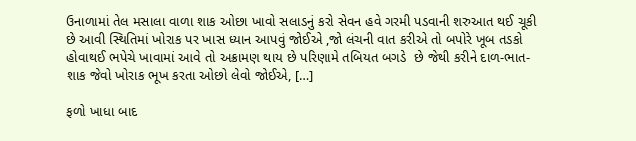ઉનાળામાં તેલ મસાલા વાળા શાક ઓછા ખાવો સલાડનું કરો સેવન હવે ગરમી પડવાની શરુઆત થઈ ચૂકી છે આવી સ્થિતિમાં ખોરાક પર ખાસ ધ્યાન આપવું જોઈએ ,જો લંચની વાત કરીએ તો બપોરે ખૂબ તડકો હોવાથઈ ભપેચે ખાવામાં આવે તો અક્રામણ થાય છે પરિણામે તબિયત બગડે  છે જેથી કરીને દાળ-ભાત-શાક જેવો ખોરાક ભૂખ કરતા ઓછો લેવો જોઈએ, […]

ફળો ખાધા બાદ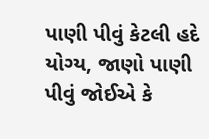પાણી પીવું કેટલી હદે યોગ્ય, જાણો પાણી પીવું જોઈએ કે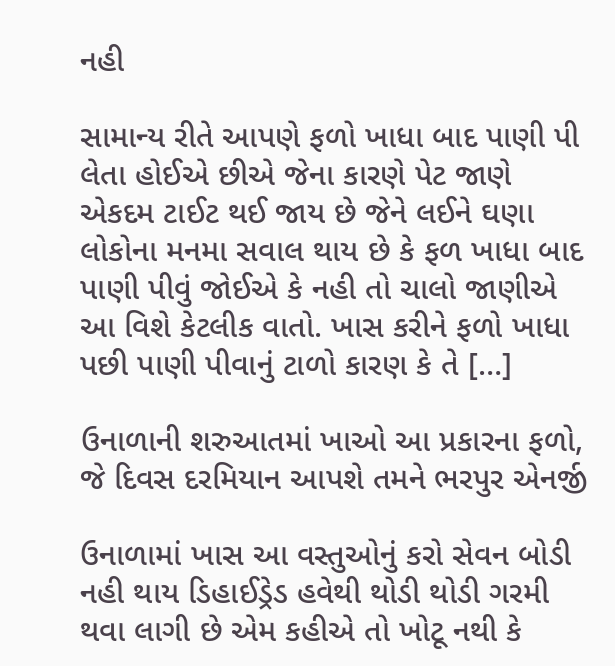નહી

સામાન્ય રીતે આપણે ફળો ખાધા બાદ પાણી પી લેતા હોઈએ છીએ જેના કારણે પેટ જાણે એકદમ ટાઈટ થઈ જાય છે જેને લઈને ઘણા લોકોના મનમા સવાલ થાય છે કે ફળ ખાધા બાદ પાણી પીવું જોઈએ કે નહી તો ચાલો જાણીએ આ વિશે કેટલીક વાતો. ખાસ કરીને ફળો ખાધા પછી પાણી પીવાનું ટાળો કારણ કે તે […]

ઉનાળાની શરુઆતમાં ખાઓ આ પ્રકારના ફળો, જે દિવસ દરમિયાન આપશે તમને ભરપુર એનર્જી

ઉનાળામાં ખાસ આ વસ્તુઓનું કરો સેવન બોડી નહી થાય ડિહાઈડ્રેડ હવેથી થોડી થોડી ગરમી થવા લાગી છે એમ કહીએ તો ખોટૂ નથી કે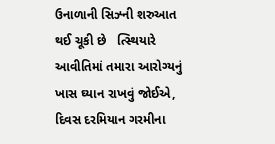ઉનાળાની સિઝ્ની શરુઆત થઈ ચૂકી છે   ત્સ્થિયારે આવીતિમાં તમારા આરોગ્યનું ખાસ ઘ્યાન રાખવું જોઈએ, દિવસ દરમિયાન ગરમીના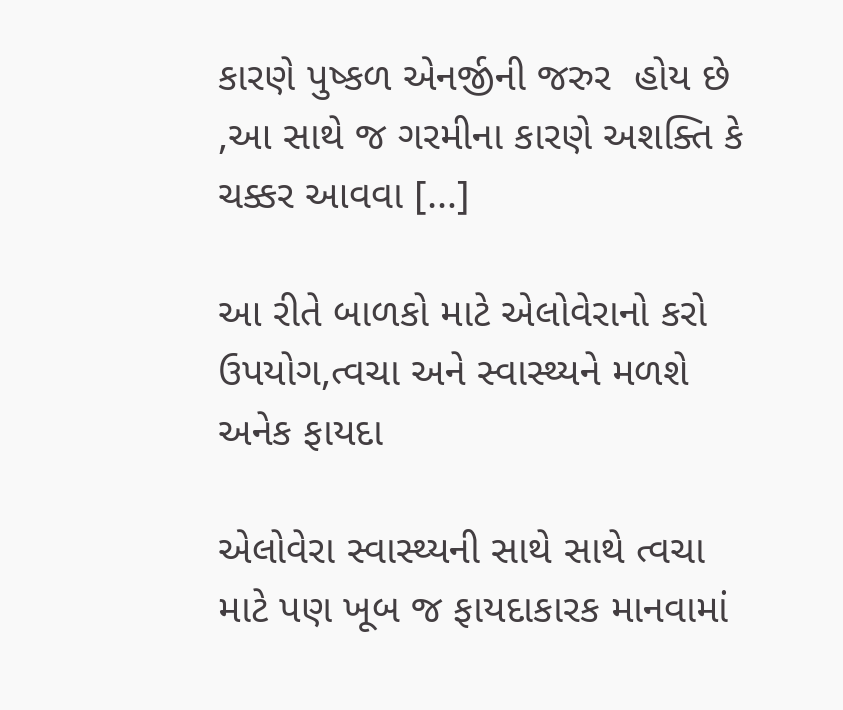કારણે પુષ્કળ એનર્જીની જરુર  હોય છે ,આ સાથે જ ગરમીના કારણે અશક્તિ કે ચક્કર આવવા […]

આ રીતે બાળકો માટે એલોવેરાનો કરો ઉપયોગ,ત્વચા અને સ્વાસ્થ્યને મળશે અનેક ફાયદા

એલોવેરા સ્વાસ્થ્યની સાથે સાથે ત્વચા માટે પણ ખૂબ જ ફાયદાકારક માનવામાં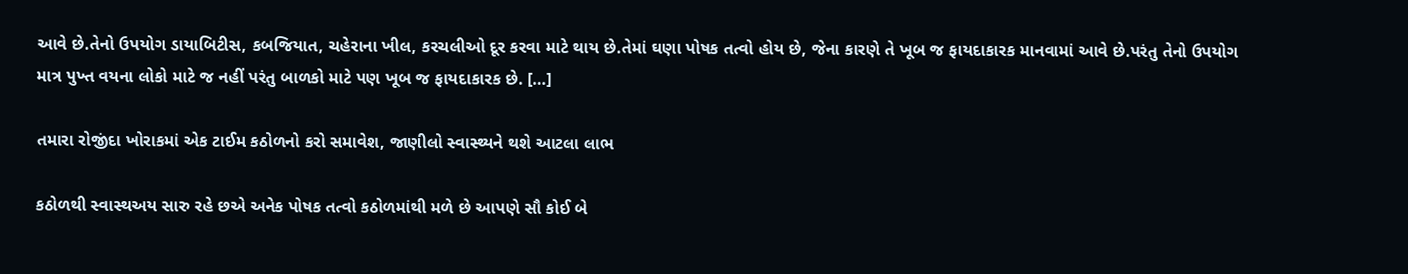આવે છે.તેનો ઉપયોગ ડાયાબિટીસ, કબજિયાત, ચહેરાના ખીલ, કરચલીઓ દૂર કરવા માટે થાય છે.તેમાં ઘણા પોષક તત્વો હોય છે, જેના કારણે તે ખૂબ જ ફાયદાકારક માનવામાં આવે છે.પરંતુ તેનો ઉપયોગ માત્ર પુખ્ત વયના લોકો માટે જ નહીં પરંતુ બાળકો માટે પણ ખૂબ જ ફાયદાકારક છે. […]

તમારા રોજીંદા ખોરાકમાં એક ટાઈમ કઠોળનો કરો સમાવેશ, જાણીલો સ્વાસ્થ્યને થશે આટલા લાભ

કઠોળથી સ્વાસ્થઅય સારુ રહે છએ અનેક પોષક તત્વો કઠોળમાંથી મળે છે આપણે સૌ કોઈ બે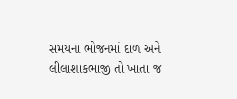સમયના ભોજનમાં દાળ અને લીલાશાકભાજી તો ખાતા જ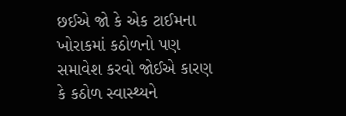છઈએ જો કે એક ટાઈમના ખોરાકમાં કઠોળનો પણ સમાવેશ કરવો જોઈએ કારણ કે કઠોળ સ્વાસ્થ્યને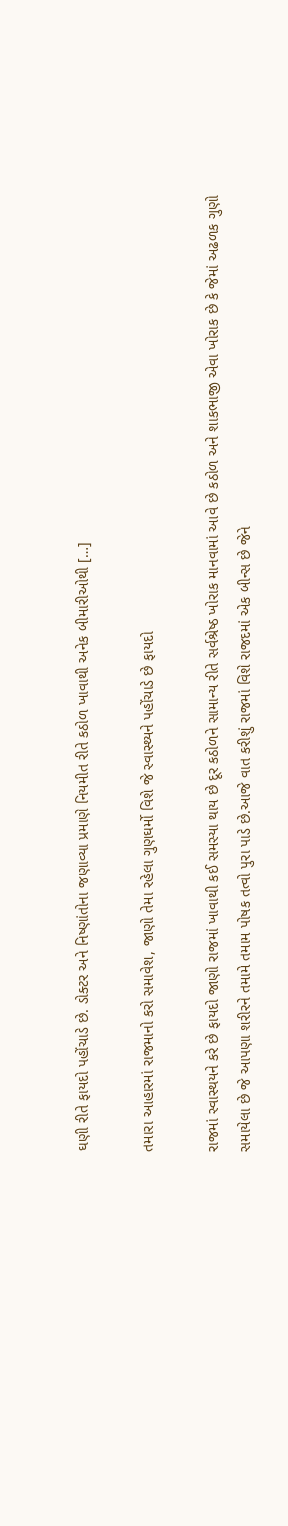ઘણી રીતે ફાયદો પહોંચાડે છે. ડોક્ટર અને નિષ્ણાંતોના જણાવ્યા પ્રમાણે નિયમીત રીતે કઠોળ ખાવાથી અનેક બીમારીઓથી […]

તમારા આહારમાં રાજમાનો કરો સમાવેશ, જાણો તેમા રહેલા ગુણઘર્મો વિશે જે સ્વાસ્થ્યને પહોંચાડે છે ફાયદો

રાજમાં સ્વાસ્થયને કરે છે ફાયદો જાણો રાજમાં ખાવાથી કઈ સમસ્યા થાય છે દૂર કઠોળને સામાન્ય રીતે સર્વશ્રેષ્ઠ ખોરાક માનવામાં આવે છે કઠોળ અને શાકભાજી એવા ખોરાક છે કે જેમાં અઢળક ગુણો સમાયેલા છે જે આપણા શરીરને તમામે તમામ પોષક તત્વો પુરા પાડે છે.આજે વાત કરીશું રાજમાં વિશે રાજદમાં એક બીન્સ છે જેને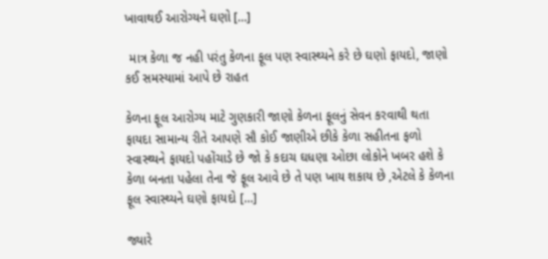ખાવાથઈ આરોગ્યને ઘણો […]

 માત્ર કેળા જ નહી પરંતુ કેળના ફૂલ પણ સ્વાસ્થ્યને કરે છે ઘણો ફાયદો, જાણો કઈ સમસ્યામાં આપે છે રાહત

કેળના ફૂલ આરોગ્ય માટે ગુણકારી જાણો કેળના ફૂલનું સેવન કરવાથી થતા ફાયદા સામાન્ય રીતે આપણે સૌ કોઈ જાણીએ છીકે કેળા સહીતના ફળો સ્વાસ્થ્યને ફાયદો પહોંચાડે છે જો કે કદાચ ઘધણા ઓછા લોકોને ખબર હશે કે કેળા બનતા પહેલા તેના જે ફૂલ આવે છે તે પણ ખાય શકાય છે ,એટલે કે કેળના ફૂલ સ્વાસ્થ્યને ઘણો ફાયદો […]

જ્યારે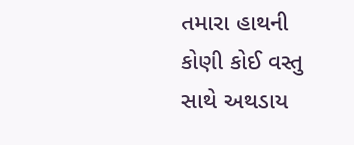તમારા હાથની કોણી કોઈ વસ્તુ સાથે અથડાય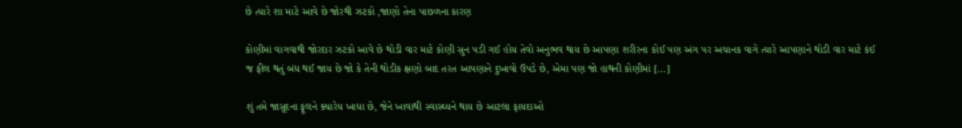છે ત્યારે શા માટે આવે છે જોરથી ઝટકો ,જાણો તેના પાછળના કારણ

કોણીમાં વાગવાથી જોરદાર ઝટકો આવે છે થોડી વાર માટે કોણી સુન પડી ગઈ હોય તેવો અનુભવ થાય છે આપણા શરીરના કોઈ પણ અંગ પર અચાનક વાગે ત્યારે આપણાને થોડી વાર માટે કંઈ જ ફીલ થતું બંધ થઈ જાય છે જો કે તેની થોડીક ક્ષણો બાદ તરત આપણાને દુખાવો ઉપડે છે, એમા પણ જો હાથની કોણીમાં […]

શું તમે જાસૂદના ફૂલને ક્યારેય ખાધા છે, જેને ખાવાથી સ્વાસ્થ્યને થાય છે આટલા ફાયદાઓ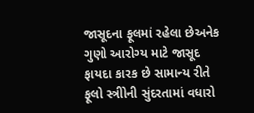જાસૂદના ફૂલમાં રહેલા છેઅનેક ગુણો આરોગ્ય માટે જાસૂદ ફાયદા કારક છે સામાન્ય રીતે ફૂલો સ્ત્રીોની સુંદરતામાં વધારો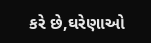કરે છે,ઘરેણાઓ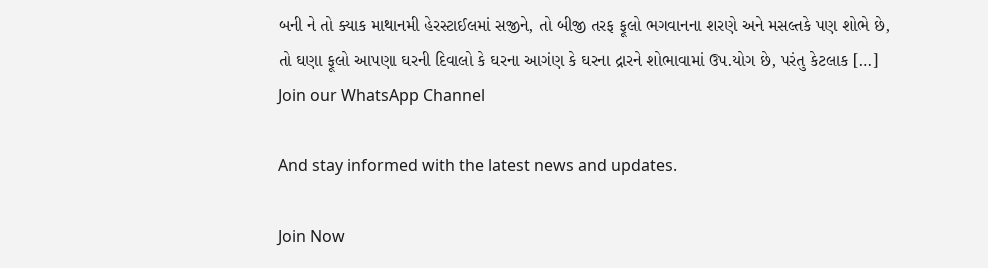બની ને તો ક્યાક માથાનમી હેરસ્ટાઈલમાં સજીને, તો બીજી તરફ ફૂલો ભગવાનના શરણે અને મસલ્તકે પણ શોભે છે, તો ઘણા ફૂલો આપણા ઘરની દિવાલો કે ઘરના આગંણ કે ઘરના દ્રારને શોભાવામાં ઉપ.યોગ છે, પરંતુ કેટલાક […]
Join our WhatsApp Channel

And stay informed with the latest news and updates.

Join Now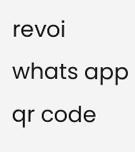revoi whats app qr code